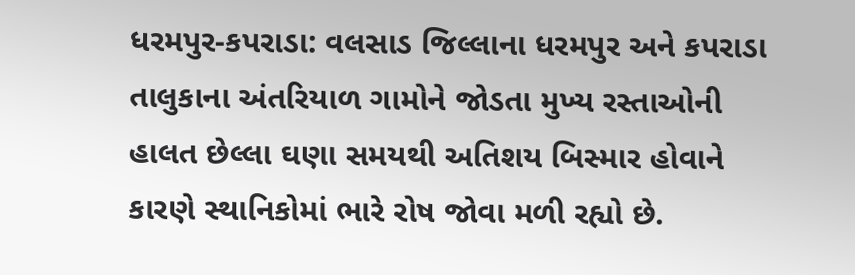ધરમપુર-કપરાડા: વલસાડ જિલ્લાના ધરમપુર અને કપરાડા તાલુકાના અંતરિયાળ ગામોને જોડતા મુખ્ય રસ્તાઓની હાલત છેલ્લા ઘણા સમયથી અતિશય બિસ્માર હોવાને કારણે સ્થાનિકોમાં ભારે રોષ જોવા મળી રહ્યો છે.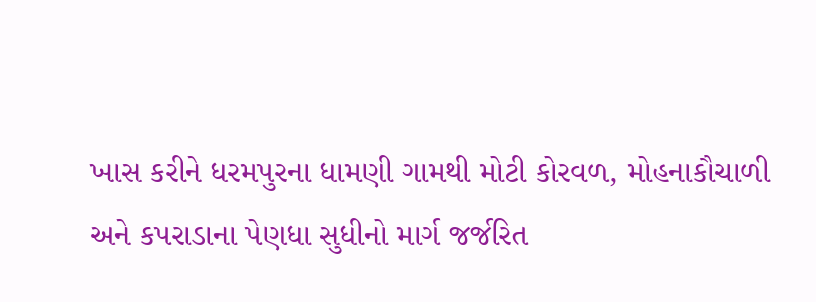ખાસ કરીને ધરમપુરના ધામણી ગામથી મોટી કોરવળ, મોહનાકૌચાળી અને કપરાડાના પેણધા સુધીનો માર્ગ જર્જરિત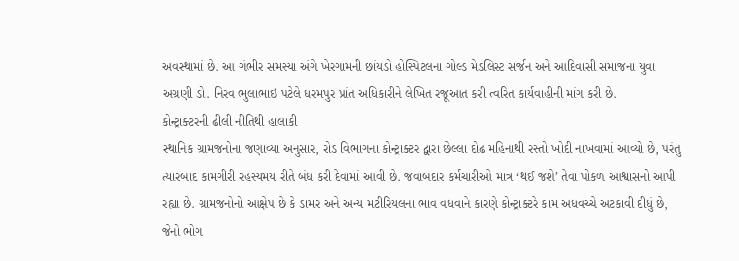અવસ્થામાં છે. આ ગંભીર સમસ્યા અંગે ખેરગામની છાંયડો હોસ્પિટલના ગોલ્ડ મેડલિસ્ટ સર્જન અને આદિવાસી સમાજના યુવા અગ્રણી ડો. નિરવ ભુલાભાઇ પટેલે ધરમપુર પ્રાંત અધિકારીને લેખિત રજૂઆત કરી ત્વરિત કાર્યવાહીની માંગ કરી છે.
કોન્ટ્રાક્ટરની ઢીલી નીતિથી હાલાકી
સ્થાનિક ગ્રામજનોના જણાવ્યા અનુસાર, રોડ વિભાગના કોન્ટ્રાક્ટર દ્વારા છેલ્લા દોઢ મહિનાથી રસ્તો ખોદી નાખવામાં આવ્યો છે, પરંતુ ત્યારબાદ કામગીરી રહસ્યમય રીતે બંધ કરી દેવામાં આવી છે. જવાબદાર કર્મચારીઓ માત્ર ‘થઈ જશે’ તેવા પોકળ આશ્વાસનો આપી રહ્યા છે. ગ્રામજનોનો આક્ષેપ છે કે ડામર અને અન્ય મટીરિયલના ભાવ વધવાને કારણે કોન્ટ્રાક્ટરે કામ અધવચ્ચે અટકાવી દીધું છે, જેનો ભોગ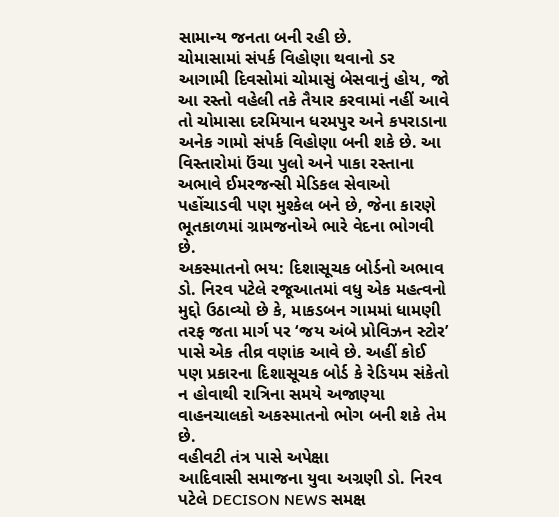સામાન્ય જનતા બની રહી છે.
ચોમાસામાં સંપર્ક વિહોણા થવાનો ડર
આગામી દિવસોમાં ચોમાસું બેસવાનું હોય, જો આ રસ્તો વહેલી તકે તૈયાર કરવામાં નહીં આવે તો ચોમાસા દરમિયાન ધરમપુર અને કપરાડાના અનેક ગામો સંપર્ક વિહોણા બની શકે છે. આ વિસ્તારોમાં ઉંચા પુલો અને પાકા રસ્તાના અભાવે ઈમરજન્સી મેડિકલ સેવાઓ પહોંચાડવી પણ મુશ્કેલ બને છે, જેના કારણે ભૂતકાળમાં ગ્રામજનોએ ભારે વેદના ભોગવી છે.
અકસ્માતનો ભય: દિશાસૂચક બોર્ડનો અભાવ
ડો. નિરવ પટેલે રજૂઆતમાં વધુ એક મહત્વનો મુદ્દો ઉઠાવ્યો છે કે, માકડબન ગામમાં ધામણી તરફ જતા માર્ગ પર ‘જય અંબે પ્રોવિઝન સ્ટોર’ પાસે એક તીવ્ર વણાંક આવે છે. અહીં કોઈ પણ પ્રકારના દિશાસૂચક બોર્ડ કે રેડિયમ સંકેતો ન હોવાથી રાત્રિના સમયે અજાણ્યા વાહનચાલકો અકસ્માતનો ભોગ બની શકે તેમ છે.
વહીવટી તંત્ર પાસે અપેક્ષા
આદિવાસી સમાજના યુવા અગ્રણી ડો. નિરવ પટેલે DECISON NEWS સમક્ષ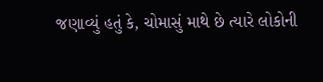જણાવ્યું હતું કે, ચોમાસું માથે છે ત્યારે લોકોની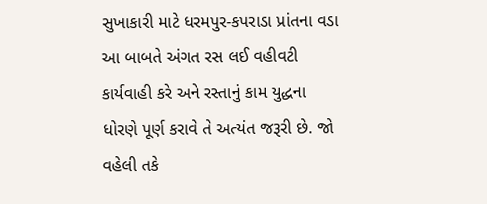સુખાકારી માટે ધરમપુર-કપરાડા પ્રાંતના વડા આ બાબતે અંગત રસ લઈ વહીવટી કાર્યવાહી કરે અને રસ્તાનું કામ યુદ્ધના ધોરણે પૂર્ણ કરાવે તે અત્યંત જરૂરી છે. જો વહેલી તકે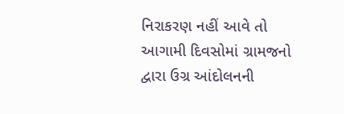નિરાકરણ નહીં આવે તો આગામી દિવસોમાં ગ્રામજનો દ્વારા ઉગ્ર આંદોલનની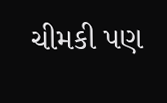ચીમકી પણ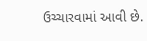ઉચ્ચારવામાં આવી છે.